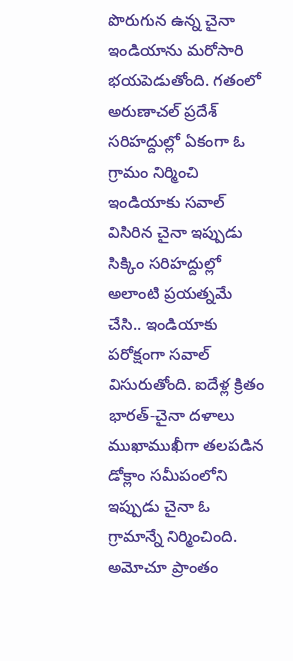పొరుగున ఉన్న చైనా ఇండియాను మరోసారి భయపెడుతోంది. గతంలో అరుణాచల్ ప్రదేశ్ సరిహద్దుల్లో ఏకంగా ఓ గ్రామం నిర్మించి ఇండియాకు సవాల్ విసిరిన చైనా ఇప్పుడు సిక్కిం సరిహద్దుల్లో అలాంటి ప్రయత్నమే చేసి.. ఇండియాకు పరోక్షంగా సవాల్ విసురుతోంది. ఐదేళ్ల క్రితం భారత్-చైనా దళాలు ముఖాముఖీగా తలపడిన డోక్లాం సమీపంలోని ఇప్పుడు చైనా ఓ గ్రామాన్నే నిర్మించింది. అమోచూ ప్రాంతం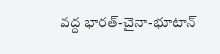వద్ద భారత్-చైనా-భూటాన్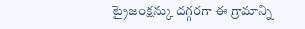ట్రైజంక్షన్కు దగ్గరగా ఈ గ్రామాన్ని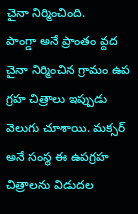చైనా నిర్మించింది.
పాంగ్డా అనే ప్రాంతం వ్దద చైనా నిర్మించిన గ్రామం ఉప గ్రహ చిత్రాలు ఇప్పుడు వెలుగు చూశాయి. మక్సర్ అనే సంస్థ ఈ ఉపగ్రహ చిత్రాలను విడుదల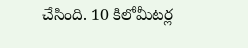చేసింది. 10 కిలోమీటర్ల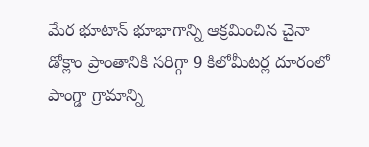మేర భూటాన్ భూభాగాన్ని ఆక్రమించిన చైనా డోక్లాం ప్రాంతానికి సరిగ్గా 9 కిలోమీటర్ల దూరంలో పాంగ్డా గ్రామాన్ని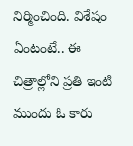నిర్మించింది. విశేషం ఏంటంటే.. ఈ చిత్రాల్లోని ప్రతి ఇంటి ముందు ఓ కారు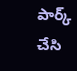పార్క్ చేసి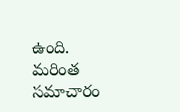ఉంది.
మరింత సమాచారం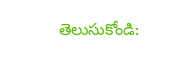తెలుసుకోండి: